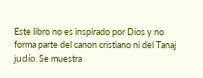Este libro no es inspirado por Dios y no forma parte del canon cristiano ni del Tanaj judío. Se muestra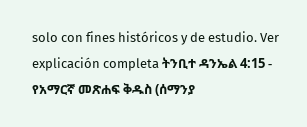solo con fines históricos y de estudio. Ver explicación completa ትንቢተ ዳንኤል 4:15 - የአማርኛ መጽሐፍ ቅዱስ (ሰማንያ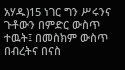አሃዱ)15 ነገር ግን ሥሩንና ጉቶውን በምድር ውስጥ ተዉት፤ በመስክም ውስጥ በብረትና በናስ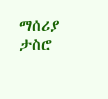ማሰሪያ ታስሮ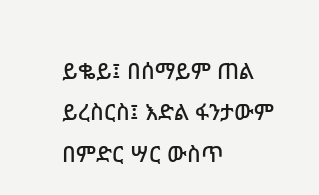ይቈይ፤ በሰማይም ጠል ይረስርስ፤ እድል ፋንታውም በምድር ሣር ውስጥ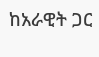ከአራዊት ጋር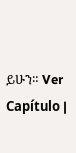ይሁን። Ver Capítulo |